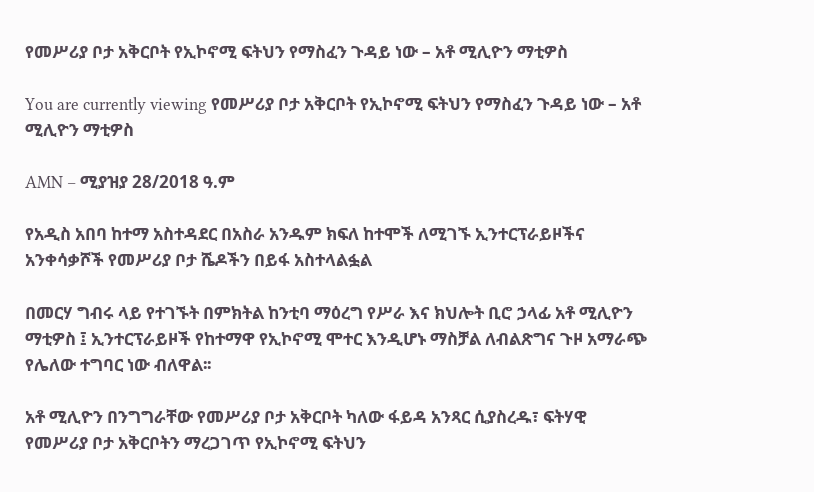የመሥሪያ ቦታ አቅርቦት የኢኮኖሚ ፍትህን የማስፈን ጉዳይ ነው – አቶ ሚሊዮን ማቲዎስ

You are currently viewing የመሥሪያ ቦታ አቅርቦት የኢኮኖሚ ፍትህን የማስፈን ጉዳይ ነው – አቶ ሚሊዮን ማቲዎስ

AMN – ሚያዝያ 28/2018 ዓ.ም

የአዲስ አበባ ከተማ አስተዳደር በአስራ አንዱም ክፍለ ከተሞች ለሚገኙ ኢንተርፕራይዞችና አንቀሳቃሾች የመሥሪያ ቦታ ሼዶችን በይፋ አስተላልፏል

በመርሃ ግብሩ ላይ የተገኙት በምክትል ከንቲባ ማዕረግ የሥራ እና ክህሎት ቢሮ ኃላፊ አቶ ሚሊዮን ማቲዎስ ፤ ኢንተርፕራይዞች የከተማዋ የኢኮኖሚ ሞተር እንዲሆኑ ማስቻል ለብልጽግና ጉዞ አማራጭ የሌለው ተግባር ነው ብለዋል፡፡

አቶ ሚሊዮን በንግግራቸው የመሥሪያ ቦታ አቅርቦት ካለው ፋይዳ አንጻር ሲያስረዱ፣ ፍትሃዊ የመሥሪያ ቦታ አቅርቦትን ማረጋገጥ የኢኮኖሚ ፍትህን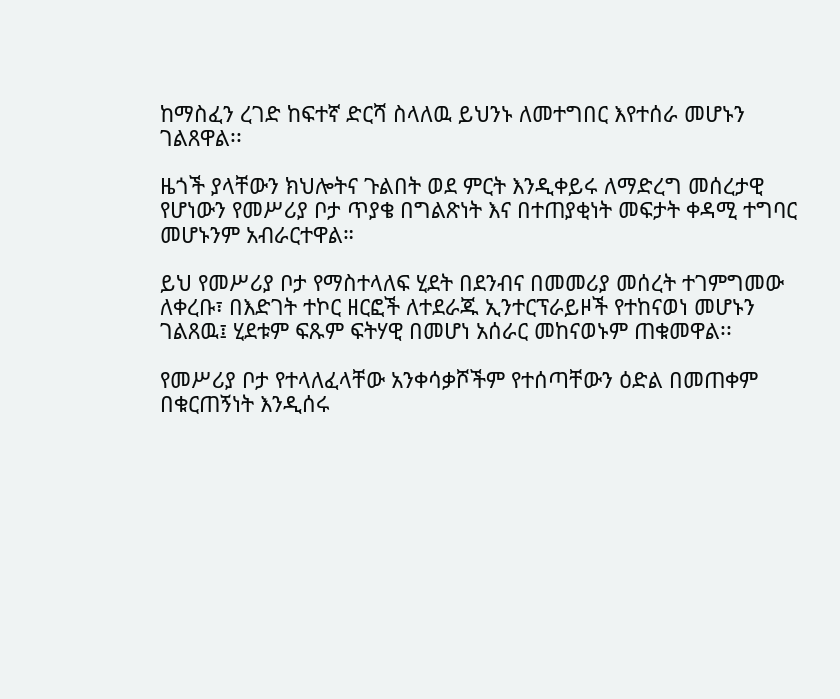ከማስፈን ረገድ ከፍተኛ ድርሻ ስላለዉ ይህንኑ ለመተግበር እየተሰራ መሆኑን ገልጸዋል፡፡

ዜጎች ያላቸውን ክህሎትና ጉልበት ወደ ምርት እንዲቀይሩ ለማድረግ መሰረታዊ የሆነውን የመሥሪያ ቦታ ጥያቄ በግልጽነት እና በተጠያቂነት መፍታት ቀዳሚ ተግባር መሆኑንም አብራርተዋል።

ይህ የመሥሪያ ቦታ የማስተላለፍ ሂደት በደንብና በመመሪያ መሰረት ተገምግመው ለቀረቡ፣ በእድገት ተኮር ዘርፎች ለተደራጁ ኢንተርፕራይዞች የተከናወነ መሆኑን ገልጸዉ፤ ሂደቱም ፍጹም ፍትሃዊ በመሆነ አሰራር መከናወኑም ጠቁመዋል፡፡

የመሥሪያ ቦታ የተላለፈላቸው አንቀሳቃሾችም የተሰጣቸውን ዕድል በመጠቀም በቁርጠኝነት እንዲሰሩ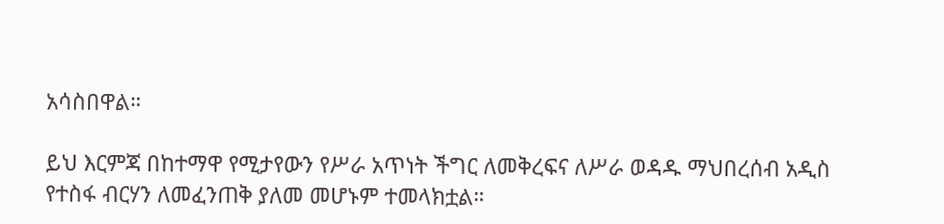አሳስበዋል።

ይህ እርምጃ በከተማዋ የሚታየውን የሥራ አጥነት ችግር ለመቅረፍና ለሥራ ወዳዱ ማህበረሰብ አዲስ የተስፋ ብርሃን ለመፈንጠቅ ያለመ መሆኑም ተመላክቷል።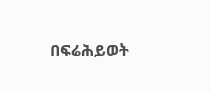በፍሬሕይወት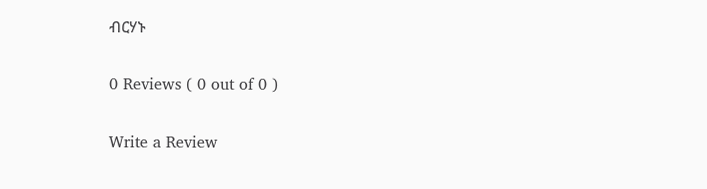ብርሃኑ

0 Reviews ( 0 out of 0 )

Write a Review